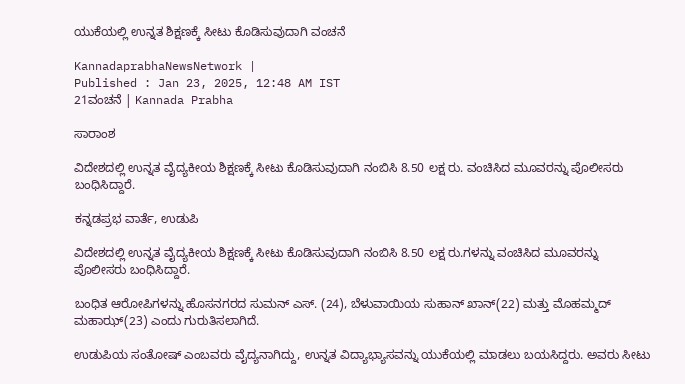ಯುಕೆಯಲ್ಲಿ ಉನ್ನತ ಶಿಕ್ಷಣಕ್ಕೆ ಸೀಟು ಕೊಡಿಸುವುದಾಗಿ ವಂಚನೆ

KannadaprabhaNewsNetwork |
Published : Jan 23, 2025, 12:48 AM IST
21ವಂಚನೆ | Kannada Prabha

ಸಾರಾಂಶ

ವಿದೇಶದಲ್ಲಿ ಉನ್ನತ ವೈದ್ಯಕೀಯ ಶಿಕ್ಷಣಕ್ಕೆ ಸೀಟು ಕೊಡಿಸುವುದಾಗಿ ನಂಬಿಸಿ 8.50 ಲಕ್ಷ ರು. ವಂಚಿಸಿದ ಮೂವರನ್ನು ಪೊಲೀಸರು ಬಂಧಿಸಿದ್ದಾರೆ.

ಕನ್ನಡಪ್ರಭ ವಾರ್ತೆ, ಉಡುಪಿ

ವಿದೇಶದಲ್ಲಿ ಉನ್ನತ ವೈದ್ಯಕೀಯ ಶಿಕ್ಷಣಕ್ಕೆ ಸೀಟು ಕೊಡಿಸುವುದಾಗಿ ನಂಬಿಸಿ 8.50 ಲಕ್ಷ ರು.ಗಳನ್ನು ವಂಚಿಸಿದ ಮೂವರನ್ನು ಪೊಲೀಸರು ಬಂಧಿಸಿದ್ದಾರೆ.

ಬಂಧಿತ ಆರೋಪಿಗಳನ್ನು ಹೊಸನಗರದ ಸುಮನ್ ಎಸ್. (24), ಬೆಳುವಾಯಿಯ ಸುಹಾನ್ ಖಾನ್(22) ಮತ್ತು ಮೊಹಮ್ಮದ್‌ ಮಹಾಝ್(23) ಎಂದು ಗುರುತಿಸಲಾಗಿದೆ.

ಉಡುಪಿಯ ಸಂತೋಷ್ ಎಂಬವರು ವೈದ್ಯನಾಗಿದ್ದು, ಉನ್ನತ ವಿದ್ಯಾಭ್ಯಾಸವನ್ನು ಯುಕೆಯಲ್ಲಿ ಮಾಡಲು ಬಯಸಿದ್ದರು. ಅವರು ಸೀಟು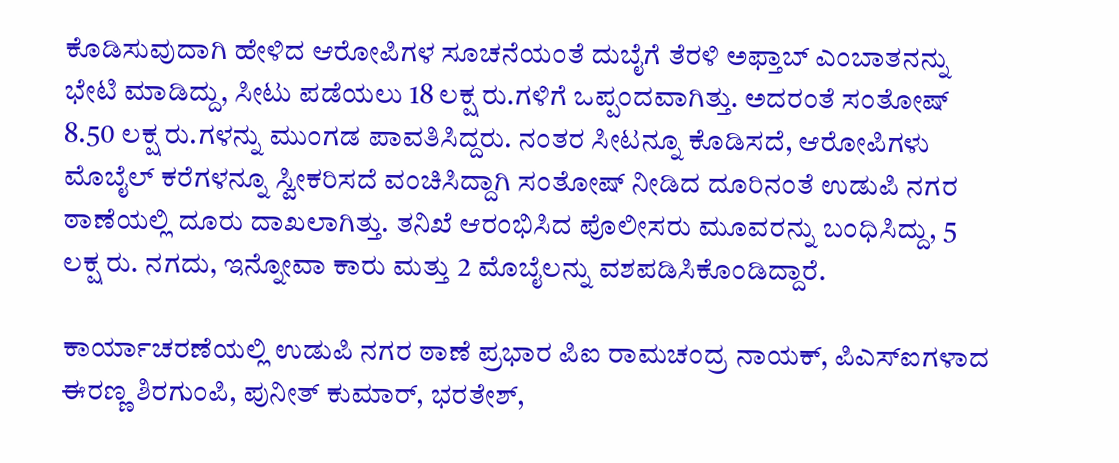ಕೊಡಿಸುವುದಾಗಿ ಹೇಳಿದ ಆರೋಪಿಗಳ ಸೂಚನೆಯಂತೆ ದುಬೈಗೆ ತೆರಳಿ ಅಫ್ತಾಬ್ ಎಂಬಾತನನ್ನು ಭೇಟಿ ಮಾಡಿದ್ದು, ಸೀಟು ಪಡೆಯಲು 18 ಲಕ್ಷ ರು.ಗಳಿಗೆ ಒಪ್ಪಂದವಾಗಿತ್ತು. ಅದರಂತೆ ಸಂತೋಷ್ 8.50 ಲಕ್ಷ ರು.ಗಳನ್ನು ಮುಂಗಡ ಪಾವತಿಸಿದ್ದರು. ನಂತರ ಸೀಟನ್ನೂ ಕೊಡಿಸದೆ, ಆರೋಪಿಗಳು ಮೊಬೈಲ್ ಕರೆಗಳನ್ನೂ ಸ್ವೀಕರಿಸದೆ ವಂಚಿಸಿದ್ದಾಗಿ ಸಂತೋಷ್ ನೀಡಿದ ದೂರಿನಂತೆ ಉಡುಪಿ ನಗರ ಠಾಣೆಯಲ್ಲಿ ದೂರು ದಾಖಲಾಗಿತ್ತು. ತನಿಖೆ ಆರಂಭಿಸಿದ ಪೊಲೀಸರು ಮೂವರನ್ನು ಬಂಧಿಸಿದ್ದು, 5 ಲಕ್ಷ ರು. ನಗದು, ಇನ್ನೋವಾ ಕಾರು ಮತ್ತು 2 ಮೊಬೈಲನ್ನು ವಶಪಡಿಸಿಕೊಂಡಿದ್ದಾರೆ.

ಕಾರ್ಯಾಚರಣೆಯಲ್ಲಿ ಉಡುಪಿ ನಗರ ಠಾಣೆ ಪ್ರಭಾರ ಪಿಐ ರಾಮಚಂದ್ರ ನಾಯಕ್, ಪಿಎಸ್‌ಐಗಳಾದ ಈರಣ್ಣ ಶಿರಗುಂಪಿ, ಪುನೀತ್ ಕುಮಾರ್, ಭರತೇಶ್,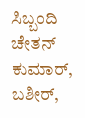ಸಿಬ್ಬಂದಿ ಚೇತನ್ ಕುಮಾರ್, ಬಶೀರ್,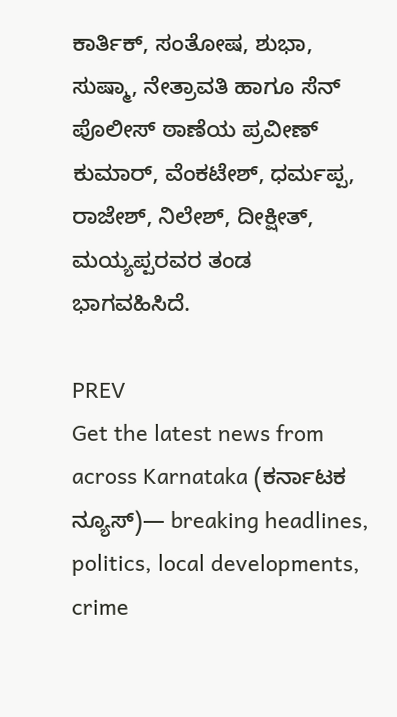ಕಾರ್ತಿಕ್, ಸಂತೋಷ, ಶುಭಾ, ಸುಷ್ಮಾ, ನೇತ್ರಾವತಿ ಹಾಗೂ ಸೆನ್ ಪೊಲೀಸ್ ಠಾಣೆಯ ಪ್ರವೀಣ್ ಕುಮಾರ್, ವೆಂಕಟೇಶ್, ಧರ್ಮಪ್ಪ, ರಾಜೇಶ್, ನಿಲೇಶ್, ದೀಕ್ಷೀತ್, ಮಯ್ಯಪ್ಪರವರ ತಂಡ ಭಾಗವಹಿಸಿದೆ.

PREV
Get the latest news from across Karnataka (ಕರ್ನಾಟಕ ನ್ಯೂಸ್)— breaking headlines, politics, local developments, crime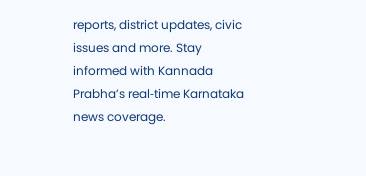reports, district updates, civic issues and more. Stay informed with Kannada Prabha’s real‑time Karnataka news coverage.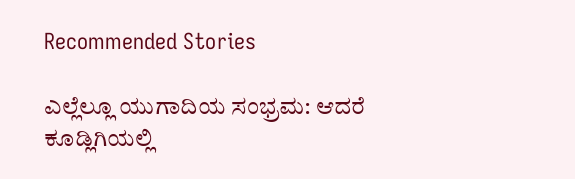Recommended Stories

ಎಲ್ಲೆಲ್ಲೂ ಯುಗಾದಿಯ ಸಂಭ್ರಮ: ಆದರೆ ಕೂಡ್ಲಿಗಿಯಲ್ಲಿ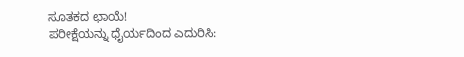ಸೂತಕದ ಛಾಯೆ!
ಪರೀಕ್ಷೆಯನ್ನು ಧೈರ್ಯದಿಂದ ಎದುರಿಸಿ: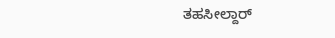ತಹಸೀಲ್ದಾರ್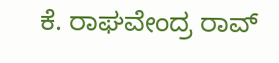ಕೆ. ರಾಘವೇಂದ್ರ ರಾವ್